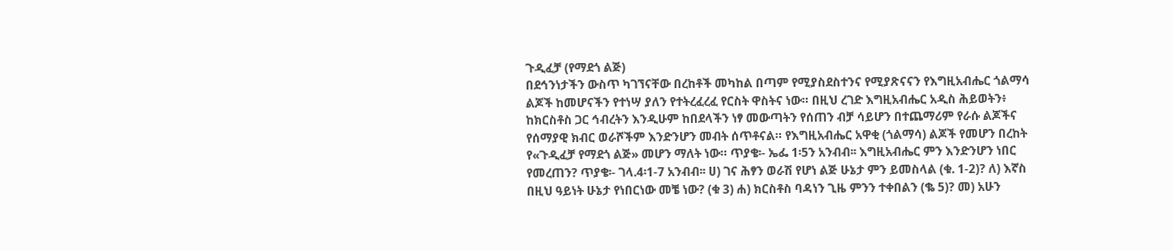ጉዲፈቻ (የማደጎ ልጅ)
በደኅንነታችን ውስጥ ካገኘናቸው በረከቶች መካከል በጣም የሚያስደስተንና የሚያጽናናን የእግዚአብሔር ጎልማሳ ልጆች ከመሆናችን የተነሣ ያለን የተትረፈረፈ የርስት ዋስትና ነው። በዚህ ረገድ እግዚአብሔር አዲስ ሕይወትን፥ ከክርስቶስ ጋር ኅብረትን እንዲሁም ከበደላችን ነፃ መውጣትን የሰጠን ብቻ ሳይሆን በተጨማሪም የራሱ ልጆችና የሰማያዊ ክብር ወራሾችም እንድንሆን መብት ሰጥቶናል። የእግዚአብሔር አዋቂ (ጎልማሳ) ልጆች የመሆን በረከት የ«ጉዲፈቻ የማደጎ ልጅ» መሆን ማለት ነው። ጥያቄ፡- ኤፌ 1፡5ን አንብብ፡፡ እግዚአብሔር ምን እንድንሆን ነበር የመረጠን? ጥያቄ፡- ገላ.4፡1-7 አንብብ፡፡ ሀ) ገና ሕፃን ወራሽ የሆነ ልጅ ሁኔታ ምን ይመስላል (ቁ. 1-2)? ለ) እኛስ በዚህ ዓይነት ሁኔታ የነበርነው መቼ ነው? (ቁ 3) ሐ) ክርስቶስ ባዳነን ጊዜ ምንን ተቀበልን (ቈ 5)? መ) አሁን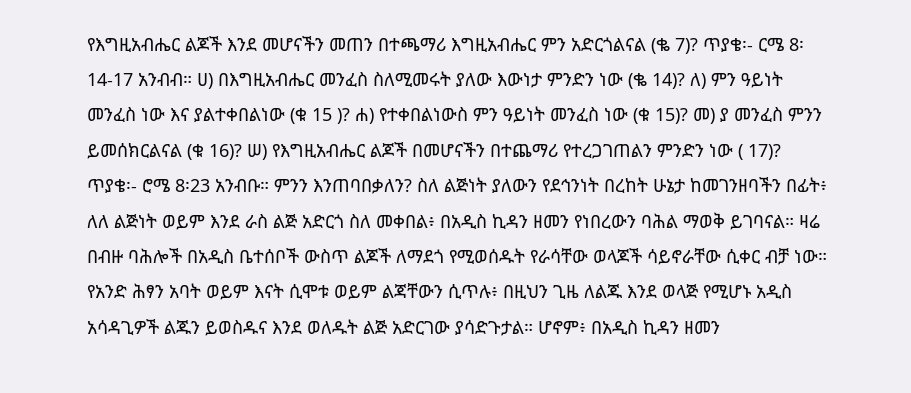የእግዚአብሔር ልጆች እንደ መሆናችን መጠን በተጫማሪ እግዚአብሔር ምን አድርጎልናል (ቈ 7)? ጥያቄ፡- ርሜ 8፡14-17 አንብብ። ሀ) በእግዚአብሔር መንፈስ ስለሚመሩት ያለው እውነታ ምንድን ነው (ቈ 14)? ለ) ምን ዓይነት መንፈስ ነው እና ያልተቀበልነው (ቁ 15 )? ሐ) የተቀበልነውስ ምን ዓይነት መንፈስ ነው (ቁ 15)? መ) ያ መንፈስ ምንን ይመሰክርልናል (ቁ 16)? ሠ) የእግዚአብሔር ልጆች በመሆናችን በተጨማሪ የተረጋገጠልን ምንድን ነው ( 17)? ጥያቄ፡- ሮሜ 8፡23 አንብቡ። ምንን እንጠባበቃለን? ስለ ልጅነት ያለውን የደኅንነት በረከት ሁኔታ ከመገንዘባችን በፊት፥ ለለ ልጅነት ወይም እንደ ራስ ልጅ አድርጎ ስለ መቀበል፥ በአዲስ ኪዳን ዘመን የነበረውን ባሕል ማወቅ ይገባናል። ዛሬ በብዙ ባሕሎች በአዲስ ቤተሰቦች ውስጥ ልጆች ለማደጎ የሚወሰዱት የራሳቸው ወላጆች ሳይኖራቸው ሲቀር ብቻ ነው። የአንድ ሕፃን አባት ወይም እናት ሲሞቱ ወይም ልጃቸውን ሲጥሉ፥ በዚህን ጊዜ ለልጁ እንደ ወላጅ የሚሆኑ አዲስ አሳዳጊዎች ልጁን ይወስዱና እንደ ወለዱት ልጅ አድርገው ያሳድጉታል። ሆኖም፥ በአዲስ ኪዳን ዘመን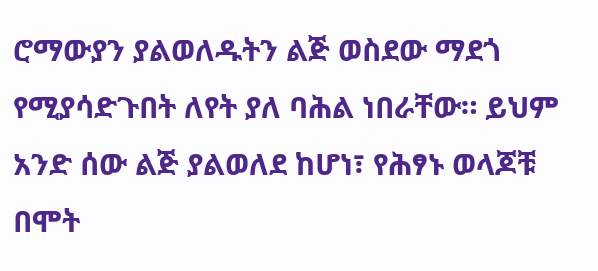ሮማውያን ያልወለዱትን ልጅ ወስደው ማደጎ የሚያሳድጉበት ለየት ያለ ባሕል ነበራቸው። ይህም አንድ ሰው ልጅ ያልወለደ ከሆነ፣ የሕፃኑ ወላጆቹ በሞት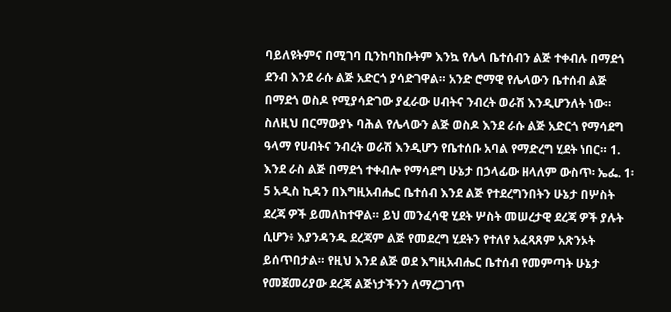ባይለዩትምና በሚገባ ቢንከባከቡትም እንኳ የሌላ ቤተሰብን ልጅ ተቀብሉ በማደጎ ደንብ እንደ ራሱ ልጅ አድርጎ ያሳድገዋል። አንድ ሮማዊ የሌላውን ቤተሰብ ልጅ በማደጎ ወስዶ የሚያሳድገው ያፈራው ሀብትና ንብረት ወራሽ እንዲሆንለት ነው። ስለዚህ በርማውያኑ ባሕል የሌላውን ልጅ ወስዶ እንደ ራሱ ልጅ አድርጎ የማሳደግ ዓላማ የሀብትና ንብረት ወራሽ እንዲሆን የቤተሰቡ አባል የማድረግ ሂደት ነበር። 1. እንደ ራስ ልጅ በማደጎ ተቀብሎ የማሳደግ ሁኔታ በኃላፊው ዘላለም ውስጥ፡ ኤፌ. 1፡5 አዲስ ኪዳን በእግዚአብሔር ቤተሰብ እንደ ልጅ የተደረግንበትን ሁኔታ በሦስት ደረጃ ዎች ይመለከተዋል። ይህ መንፈሳዊ ሂደት ሦስት መሠረታዊ ደረጃ ዎች ያሉት ሲሆን፥ እያንዳንዱ ደረጃም ልጅ የመደረግ ሂደትን የተለየ አፈጻጸም አጽንኦት ይሰጥበታል። የዚህ እንደ ልጅ ወደ እግዚአብሔር ቤተሰብ የመምጣት ሁኔታ የመጀመሪያው ደረጃ ልጅነታችንን ለማረጋገጥ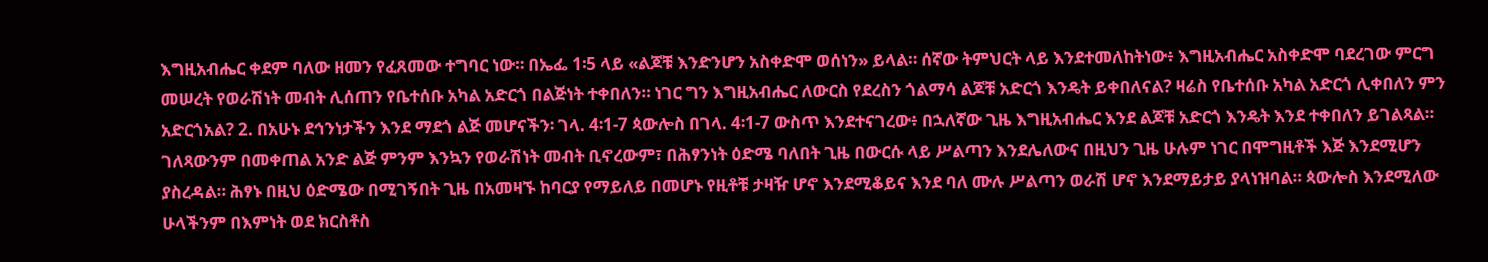እግዚአብሔር ቀደም ባለው ዘመን የፈጸመው ተግባር ነው። በኤፌ 1፡5 ላይ «ልጆቹ እንድንሆን አስቀድሞ ወሰነን» ይላል። ሰኛው ትምህርት ላይ እንደተመለከትነው፥ እግዚአብሔር አስቀድሞ ባደረገው ምርግ መሠረት የወራሽነት መብት ሊሰጠን የቤተሰቡ አካል አድርጎ በልጅነት ተቀበለን። ነገር ግን እግዚአብሔር ለውርስ የደረስን ጎልማሳ ልጆቹ አድርጎ እንዴት ይቀበለናል? ዛሬስ የቤተሰቡ አካል አድርጎ ሊቀበለን ምን አድርጎአል? 2. በአሁኑ ደኅንነታችን እንደ ማደጎ ልጅ መሆናችን፡ ገላ. 4፡1-7 ጳውሎስ በገላ. 4፡1-7 ውስጥ እንደተናገረው፥ በኋለኛው ጊዜ እግዚአብሔር እንደ ልጆቹ አድርጎ እንዴት እንደ ተቀበለን ይገልጻል። ገለጻውንም በመቀጠል አንድ ልጅ ምንም እንኳን የወራሽነት መብት ቢኖረውም፣ በሕፃንነት ዕድሜ ባለበት ጊዜ በውርሱ ላይ ሥልጣን እንደሌለውና በዚህን ጊዜ ሁሉም ነገር በሞግዚቶች እጅ እንደሚሆን ያስረዳል። ሕፃኑ በዚህ ዕድሜው በሚገኝበት ጊዜ በአመዛኙ ከባርያ የማይለይ በመሆኑ የዚቶቹ ታዛዥ ሆኖ እንደሚቆይና እንደ ባለ ሙሉ ሥልጣን ወራሽ ሆኖ እንደማይታይ ያላነዝባል። ጳውሎስ እንደሚለው ሁላችንም በእምነት ወደ ክርስቶስ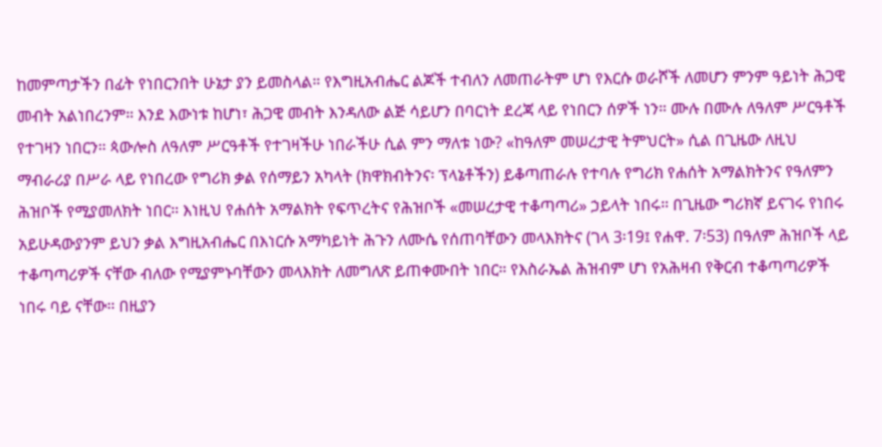ከመምጣታችን በፊት የነበርንበት ሁኔታ ያን ይመስላል። የእግዚአብሔር ልጆች ተብለን ለመጠራትም ሆነ የእርሱ ወራሾች ለመሆን ምንም ዓይነት ሕጋዊ መብት አልነበረንም። እንደ እውነቱ ከሆነ፣ ሕጋዊ መብት እንዳለው ልጅ ሳይሆን በባርነት ደረጃ ላይ የነበርን ሰዎች ነን። ሙሉ በሙሉ ለዓለም ሥርዓቶች የተገዛን ነበርን። ጳውሎስ ለዓለም ሥርዓቶች የተገዛችሁ ነበራችሁ ሲል ምን ማለቱ ነው? «ከዓለም መሠረታዊ ትምህርት» ሲል በጊዜው ለዚህ ማብራሪያ በሥራ ላይ የነበረው የግሪክ ቃል የሰማይን አካላት (ክዋክብትንና፡ ፕላኔቶችን) ይቆጣጠራሉ የተባሉ የግሪክ የሐሰት አማልክትንና የዓለምን ሕዝቦች የሚያመለክት ነበር። እነዚህ የሐሰት አማልክት የፍጥረትና የሕዝቦች «መሠረታዊ ተቆጣጣሪ» ኃይላት ነበሩ። በጊዜው ግሪክኛ ይናገሩ የነበሩ አይሁዳውያንም ይህን ቃል እግዚአብሔር በእነርሱ አማካይነት ሕጉን ለሙሴ የሰጠባቸውን መላእክትና (ገላ 3፡19፤ የሐዋ. 7፡53) በዓለም ሕዝቦች ላይ ተቆጣጣሪዎች ናቸው ብለው የሚያምኑባቸውን መላእክት ለመግለጽ ይጠቀሙበት ነበር። የእስራኤል ሕዝብም ሆነ የአሕዛብ የቅርብ ተቆጣጣሪዎች ነበሩ ባይ ናቸው። በዚያን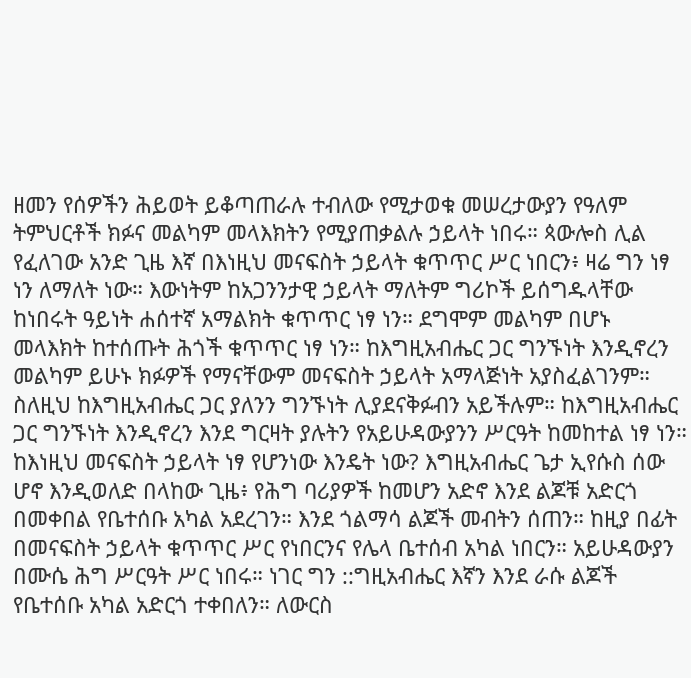ዘመን የሰዎችን ሕይወት ይቆጣጠራሉ ተብለው የሚታወቁ መሠረታውያን የዓለም ትምህርቶች ክፉና መልካም መላእክትን የሚያጠቃልሉ ኃይላት ነበሩ። ጳውሎስ ሊል የፈለገው አንድ ጊዜ እኛ በእነዚህ መናፍስት ኃይላት ቁጥጥር ሥር ነበርን፥ ዛሬ ግን ነፃ ነን ለማለት ነው። እውነትም ከአጋንንታዊ ኃይላት ማለትም ግሪኮች ይሰግዱላቸው ከነበሩት ዓይነት ሐሰተኛ አማልክት ቁጥጥር ነፃ ነን። ደግሞም መልካም በሆኑ መላእክት ከተሰጡት ሕጎች ቁጥጥር ነፃ ነን። ከእግዚአብሔር ጋር ግንኙነት እንዲኖረን መልካም ይሁኑ ክፉዎች የማናቸውም መናፍስት ኃይላት አማላጅነት አያስፈልገንም። ስለዚህ ከእግዚአብሔር ጋር ያለንን ግንኙነት ሊያደናቅፉብን አይችሉም። ከእግዚአብሔር ጋር ግንኙነት እንዲኖረን እንደ ግርዛት ያሉትን የአይሁዳውያንን ሥርዓት ከመከተል ነፃ ነን። ከእነዚህ መናፍስት ኃይላት ነፃ የሆንነው እንዴት ነው? እግዚአብሔር ጌታ ኢየሱስ ሰው ሆኖ እንዲወለድ በላከው ጊዜ፥ የሕግ ባሪያዎች ከመሆን አድኖ እንደ ልጆቹ አድርጎ በመቀበል የቤተሰቡ አካል አደረገን። እንደ ጎልማሳ ልጆች መብትን ሰጠን። ከዚያ በፊት በመናፍስት ኃይላት ቁጥጥር ሥር የነበርንና የሌላ ቤተሰብ አካል ነበርን። አይሁዳውያን በሙሴ ሕግ ሥርዓት ሥር ነበሩ። ነገር ግን ::ግዚአብሔር እኛን እንደ ራሱ ልጆች የቤተሰቡ አካል አድርጎ ተቀበለን። ለውርስ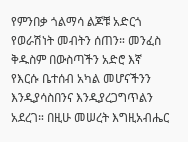የምንበቃ ጎልማሳ ልጆቹ አድርጎ የወራሽነት መብትን ሰጠን። መንፈስ ቅዱስም በውስጣችን አድሮ እኛ የእርሱ ቤተሰብ አካል መሆናችንን እንዲያሳስበንና እንዲያረጋግጥልን አደረገ። በዚሁ መሠረት እግዚአብሔር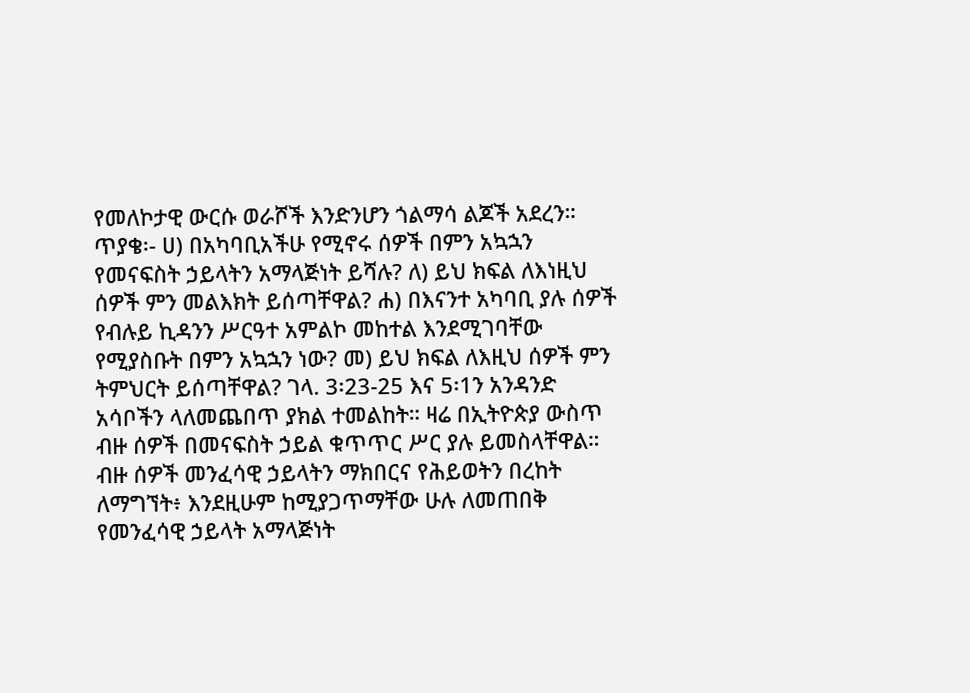የመለኮታዊ ውርሱ ወራሾች እንድንሆን ጎልማሳ ልጆች አደረን። ጥያቄ፡- ሀ) በአካባቢአችሁ የሚኖሩ ሰዎች በምን አኳኋን የመናፍስት ኃይላትን አማላጅነት ይሻሉ? ለ) ይህ ክፍል ለእነዚህ ሰዎች ምን መልእክት ይሰጣቸዋል? ሐ) በእናንተ አካባቢ ያሉ ሰዎች የብሉይ ኪዳንን ሥርዓተ አምልኮ መከተል እንደሚገባቸው የሚያስቡት በምን አኳኋን ነው? መ) ይህ ክፍል ለእዚህ ሰዎች ምን ትምህርት ይሰጣቸዋል? ገላ. 3፡23-25 እና 5፡1ን አንዳንድ አሳቦችን ላለመጨበጥ ያክል ተመልከት። ዛሬ በኢትዮጵያ ውስጥ ብዙ ሰዎች በመናፍስት ኃይል ቁጥጥር ሥር ያሉ ይመስላቸዋል። ብዙ ሰዎች መንፈሳዊ ኃይላትን ማክበርና የሕይወትን በረከት ለማግኘት፥ እንደዚሁም ከሚያጋጥማቸው ሁሉ ለመጠበቅ የመንፈሳዊ ኃይላት አማላጅነት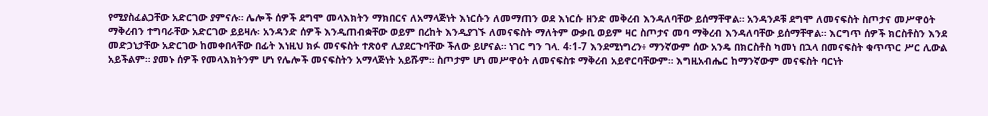የሚያስፈልጋቸው አድርገው ያምናሉ። ሌሎች ሰዎች ደግሞ መላእክትን ማክበርና ለአማላጅነት እነርሱን ለመማጠን ወደ እነርሱ ዘንድ መቅረብ እንዳለባቸው ይሰማቸዋል። አንዳንዶቹ ደግሞ ለመናፍስት ስጦታና መሥዋዕት ማቅረብን ተግባራቸው አድርገው ይይዛሉ፡ አንዳንድ ሰዎች እንዲጠብቋቸው ወይም በረከት እንዲያገኙ ለመናፍስት ማለትም ውቃቢ ወይም ዛር ስጦታና መባ ማቅረብ እንዳለባቸው ይሰማቸዋል። እርግጥ ሰዎች ክርስቶስን እንደ መድኃኒታቸው አድርገው ከመቀበላቸው በፊት እነዚህ ክፉ መናፍስት ተጽዕኖ ሊያደርጉባቸው ችለው ይሆናል። ነገር ግን ገላ. 4፡1-7 እንደሚነግረን፥ ማንኛውም ሰው አንዴ በክርስቶስ ካመነ በኋላ በመናፍስት ቁጥጥር ሥር ሊውል አይችልም። ያመኑ ሰዎች የመላእክትንም ሆነ የሌሎች መናፍስትን አማላጅነት አይሹም። ስጦታም ሆነ መሥዋዕት ለመናፍስቱ ማቅረብ አይኖርባቸውም። እግዚአብሔር ከማንኛውም መናፍስት ባርነት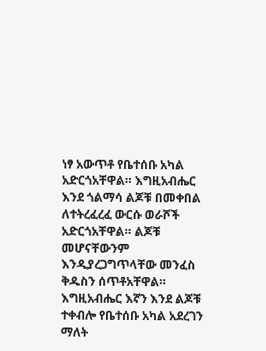ነፃ አውጥቶ የቤተሰቡ አካል አድርጎአቸዋል። እግዚአብሔር እንደ ጎልማሳ ልጆቹ በመቀበል ለተትረፈረፈ ውርሱ ወራሾች አድርጎአቸዋል። ልጆቹ መሆናቸውንም እንዲያረጋግጥላቸው መንፈስ ቅዱስን ሰጥቶአቸዋል። እግዚአብሔር እኛን እንደ ልጆቹ ተቀብሎ የቤተሰቡ አካል አደረገን ማለት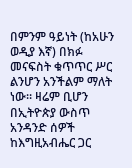በምንም ዓይነት (ከአሁን ወዲያ እኛ) በክፉ መናፍስት ቁጥጥር ሥር ልንሆን አንችልም ማለት ነው። ዛሬም ቢሆን በኢትዮጵያ ውስጥ አንዳንድ ሰዎች ከእግዚአብሔር ጋር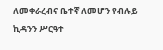ለመቀራረብና ቤተኛ ለመሆን የብሉይ ኪዳንን ሥርዓተ